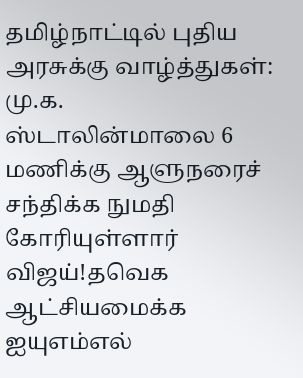தமிழ்நாட்டில் புதிய அரசுக்கு வாழ்த்துகள்: மு.க. ஸ்டாலின்மாலை 6 மணிக்கு ஆளுநரைச் சந்திக்க நுமதி கோரியுள்ளார் விஜய்!தவெக ஆட்சியமைக்க ஐயுஎம்எல்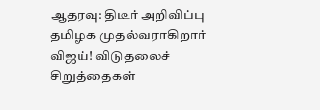ஆதரவு: திடீர் அறிவிப்பு தமிழக முதல்வராகிறார் விஜய்! விடுதலைச் சிறுத்தைகள்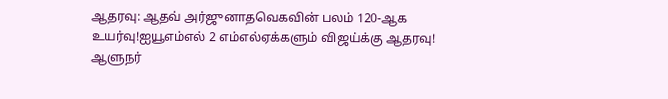ஆதரவு: ஆதவ் அர்ஜுனாதவெகவின் பலம் 120-ஆக உயர்வு!ஐயூஎம்எல் 2 எம்எல்ஏக்களும் விஜய்க்கு ஆதரவு! ஆளுநர்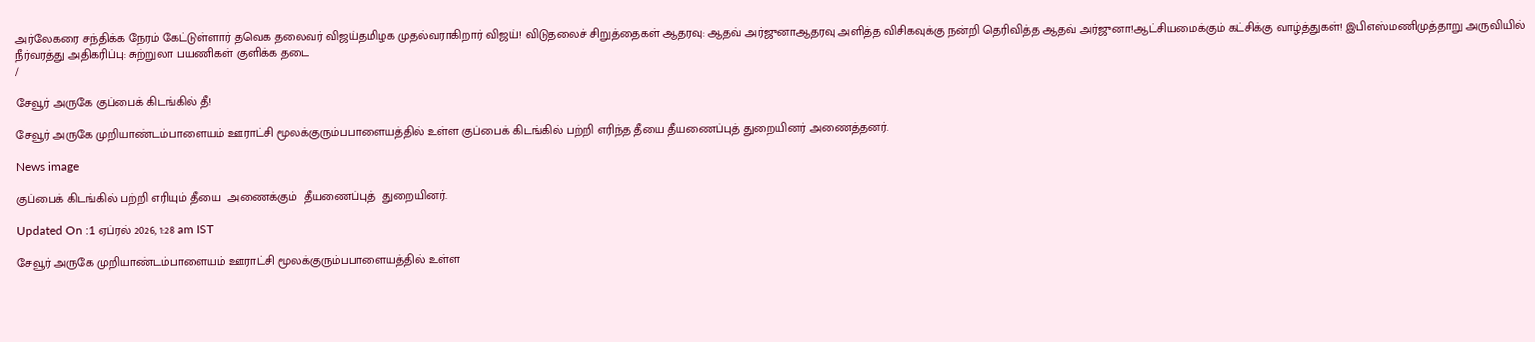அர்லேகரை சந்திக்க நேரம் கேட்டுள்ளார் தவெக தலைவர் விஜய்தமிழக முதல்வராகிறார் விஜய்! விடுதலைச் சிறுத்தைகள் ஆதரவு: ஆதவ் அர்ஜுனாஆதரவு அளித்த விசிகவுக்கு நன்றி தெரிவித்த ஆதவ் அர்ஜுனா!ஆட்சியமைக்கும் கட்சிக்கு வாழ்த்துகள்! இபிஎஸ்மணிமுத்தாறு அருவியில் நீர்வரத்து அதிகரிப்பு: சுற்றுலா பயணிகள் குளிக்க தடை
/

சேவூர் அருகே குப்பைக் கிடங்கில் தீ!

சேவூர் அருகே முறியாண்டம்பாளையம் ஊராட்சி மூலக்குரும்பபாளையத்தில் உள்ள குப்பைக் கிடங்கில் பற்றி எரிந்த தீயை தீயணைப்புத் துறையினர் அணைத்தனர்.

News image

குப்பைக் கிடங்கில் பற்றி எரியும் தீயை  அணைக்கும்  தீயணைப்புத்  துறையினர்.

Updated On :1 ஏப்ரல் 2026, 1:28 am IST

சேவூர் அருகே முறியாண்டம்பாளையம் ஊராட்சி மூலக்குரும்பபாளையத்தில் உள்ள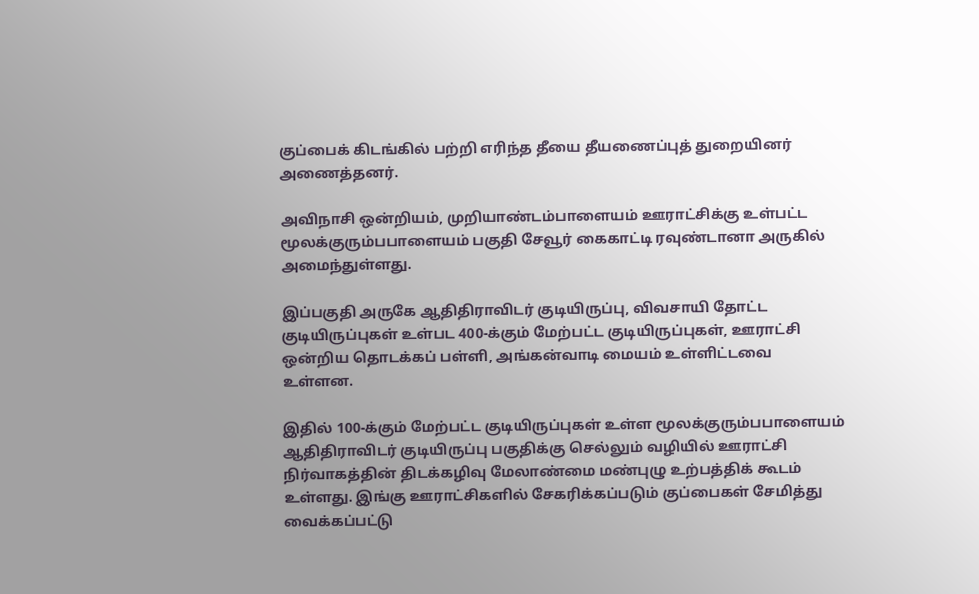குப்பைக் கிடங்கில் பற்றி எரிந்த தீயை தீயணைப்புத் துறையினர் அணைத்தனர்.

அவிநாசி ஒன்றியம், முறியாண்டம்பாளையம் ஊராட்சிக்கு உள்பட்ட மூலக்குரும்பபாளையம் பகுதி சேவூர் கைகாட்டி ரவுண்டானா அருகில் அமைந்துள்ளது.

இப்பகுதி அருகே ஆதிதிராவிடர் குடியிருப்பு, விவசாயி தோட்ட குடியிருப்புகள் உள்பட 400-க்கும் மேற்பட்ட குடியிருப்புகள், ஊராட்சி ஒன்றிய தொடக்கப் பள்ளி, அங்கன்வாடி மையம் உள்ளிட்டவை உள்ளன.

இதில் 100-க்கும் மேற்பட்ட குடியிருப்புகள் உள்ள மூலக்குரும்பபாளையம் ஆதிதிராவிடர் குடியிருப்பு பகுதிக்கு செல்லும் வழியில் ஊராட்சி நிர்வாகத்தின் திடக்கழிவு மேலாண்மை மண்புழு உற்பத்திக் கூடம் உள்ளது. இங்கு ஊராட்சிகளில் சேகரிக்கப்படும் குப்பைகள் சேமித்து வைக்கப்பட்டு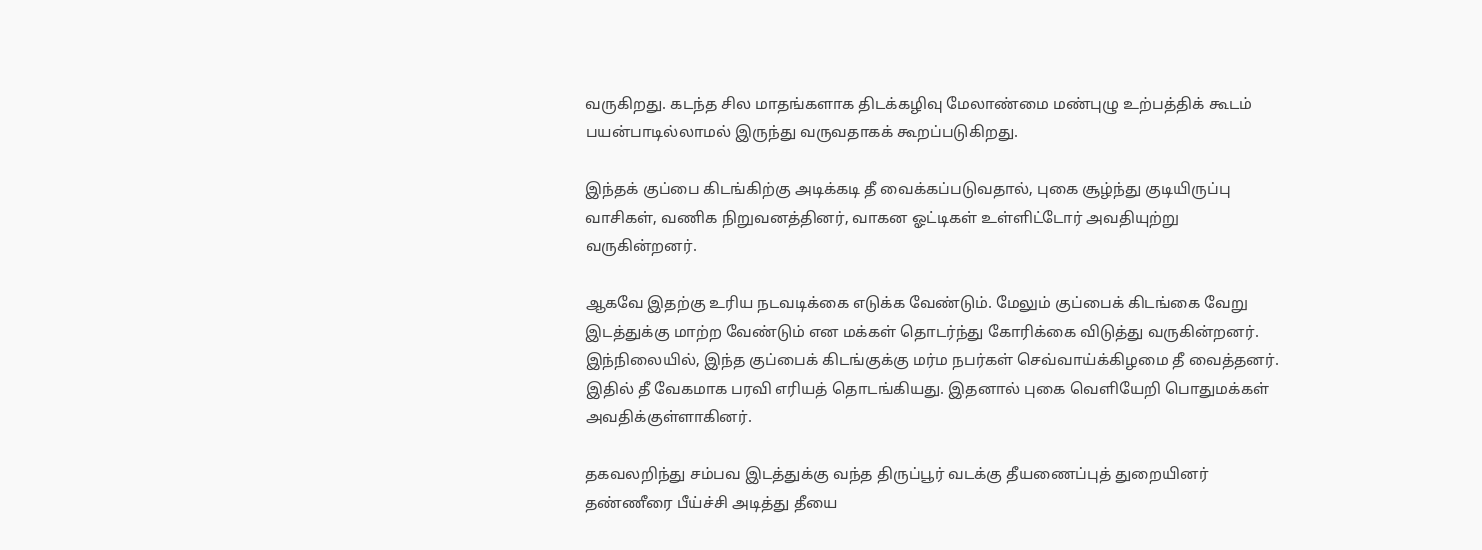வருகிறது. கடந்த சில மாதங்களாக திடக்கழிவு மேலாண்மை மண்புழு உற்பத்திக் கூடம் பயன்பாடில்லாமல் இருந்து வருவதாகக் கூறப்படுகிறது.

இந்தக் குப்பை கிடங்கிற்கு அடிக்கடி தீ வைக்கப்படுவதால், புகை சூழ்ந்து குடியிருப்பு வாசிகள், வணிக நிறுவனத்தினர், வாகன ஓட்டிகள் உள்ளிட்டோர் அவதியுற்று வருகின்றனர்.

ஆகவே இதற்கு உரிய நடவடிக்கை எடுக்க வேண்டும். மேலும் குப்பைக் கிடங்கை வேறு இடத்துக்கு மாற்ற வேண்டும் என மக்கள் தொடர்ந்து கோரிக்கை விடுத்து வருகின்றனர். இந்நிலையில், இந்த குப்பைக் கிடங்குக்கு மர்ம நபர்கள் செவ்வாய்க்கிழமை தீ வைத்தனர். இதில் தீ வேகமாக பரவி எரியத் தொடங்கியது. இதனால் புகை வெளியேறி பொதுமக்கள் அவதிக்குள்ளாகினர்.

தகவலறிந்து சம்பவ இடத்துக்கு வந்த திருப்பூர் வடக்கு தீயணைப்புத் துறையினர் தண்ணீரை பீய்ச்சி அடித்து தீயை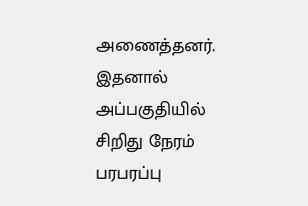அணைத்தனர். இதனால் அப்பகுதியில் சிறிது நேரம் பரபரப்பு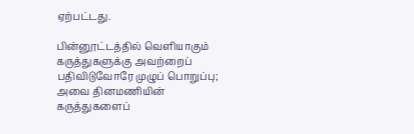ஏற்பட்டது.

பின்னூட்டத்தில் வெளியாகும் கருத்துகளுக்கு அவற்றைப் பதிவிடுவோரே முழுப் பொறுப்பு; அவை தினமணியின் கருத்துகளைப்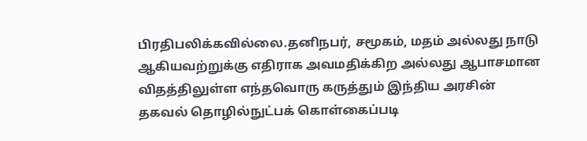பிரதிபலிக்கவில்லை.தனிநபர், சமூகம், மதம் அல்லது நாடு ஆகியவற்றுக்கு எதிராக அவமதிக்கிற அல்லது ஆபாசமான விதத்திலுள்ள எந்தவொரு கருத்தும் இந்திய அரசின் தகவல் தொழில்நுட்பக் கொள்கைப்படி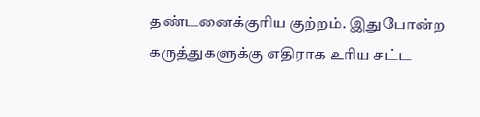தண்டனைக்குரிய குற்றம். இதுபோன்ற கருத்துகளுக்கு எதிராக உரிய சட்ட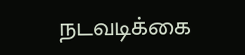நடவடிக்கை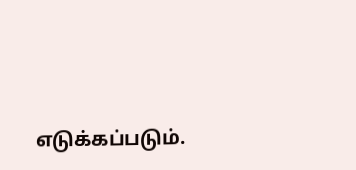எடுக்கப்படும்.